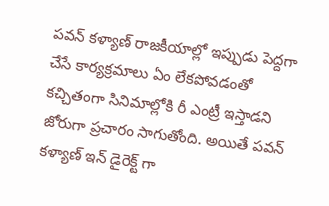పవన్ కళ్యాణ్ రాజకీయాల్లో ఇప్పుడు పెద్దగా చేసే కార్యక్రమాలు ఏం లేకపోవడంతో కచ్చితంగా సినిమాల్లోకి రీ ఎంట్రీ ఇస్తాడని జోరుగా ప్రచారం సాగుతోంది. అయితే పవన్ కళ్యాణ్ ఇన్ డైరెక్ట్ గా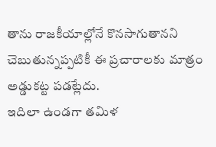తాను రాజకీయాల్లోనే కొనసాగుతానని చెబుతున్నప్పటికీ ఈ ప్రచారాలకు మాత్రం అడ్డుకట్ట పడట్లేదు.
ఇదిలా ఉండగా తమిళ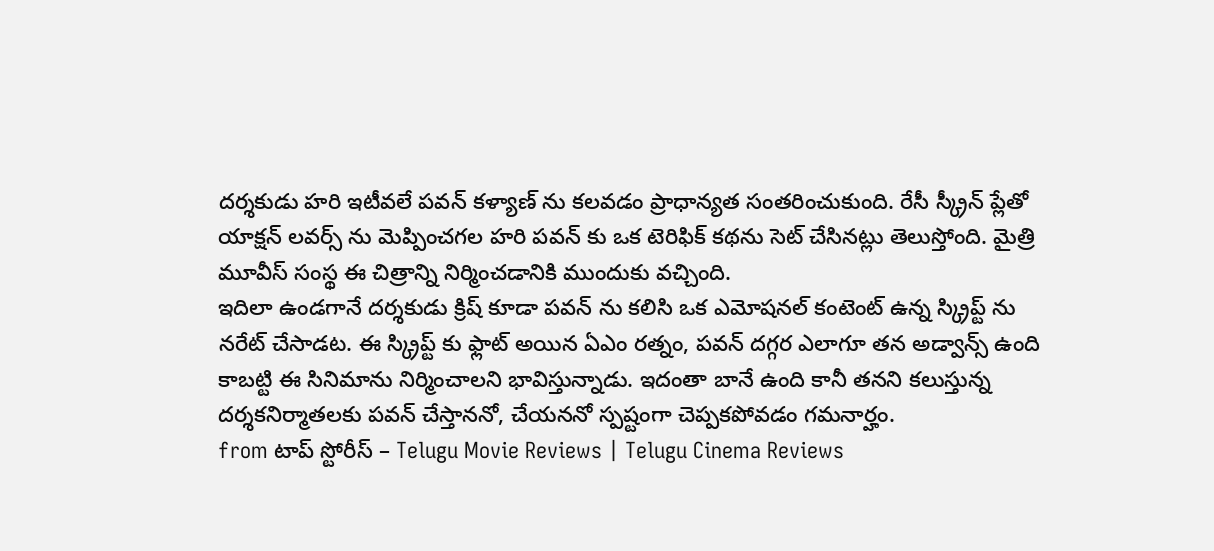దర్శకుడు హరి ఇటీవలే పవన్ కళ్యాణ్ ను కలవడం ప్రాధాన్యత సంతరించుకుంది. రేసీ స్క్రీన్ ప్లేతో యాక్షన్ లవర్స్ ను మెప్పించగల హరి పవన్ కు ఒక టెరిఫిక్ కథను సెట్ చేసినట్లు తెలుస్తోంది. మైత్రి మూవీస్ సంస్థ ఈ చిత్రాన్ని నిర్మించడానికి ముందుకు వచ్చింది.
ఇదిలా ఉండగానే దర్శకుడు క్రిష్ కూడా పవన్ ను కలిసి ఒక ఎమోషనల్ కంటెంట్ ఉన్న స్క్రిప్ట్ ను నరేట్ చేసాడట. ఈ స్క్రిప్ట్ కు ఫ్లాట్ అయిన ఏఎం రత్నం, పవన్ దగ్గర ఎలాగూ తన అడ్వాన్స్ ఉంది కాబట్టి ఈ సినిమాను నిర్మించాలని భావిస్తున్నాడు. ఇదంతా బానే ఉంది కానీ తనని కలుస్తున్న దర్శకనిర్మాతలకు పవన్ చేస్తాననో, చేయననో స్పష్టంగా చెప్పకపోవడం గమనార్హం.
from టాప్ స్టోరీస్ – Telugu Movie Reviews | Telugu Cinema Reviews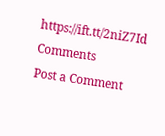https://ift.tt/2niZ7Id
Comments
Post a Comment